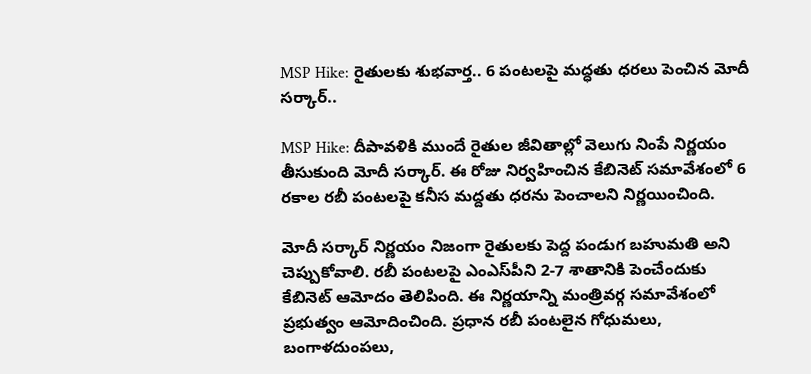MSP Hike: రైతులకు శుభవార్త.. 6 పంటలపై మద్ధతు ధరలు పెంచిన మోదీ సర్కార్..

MSP Hike: దీపావళికి ముందే రైతుల జీవితాల్లో వెలుగు నింపే నిర్ణయం తీసుకుంది మోదీ సర్కార్. ఈ రోజు నిర్వహించిన కేబినెట్ సమావేశంలో 6 రకాల రబీ పంటలపై కనీస మద్దతు ధరను పెంచాలని నిర్ణయించింది.

మోదీ సర్కార్ నిర్ణయం నిజంగా రైతులకు పెద్ద పండుగ బహుమతి అని చెప్పుకోవాలి. రబీ పంటలపై ఎంఎస్‌పీని 2-7 శాతానికి పెంచేందుకు కేబినెట్‌ ఆమోదం తెలిపింది. ఈ నిర్ణయాన్ని మంత్రివర్గ సమావేశంలో ప్రభుత్వం ఆమోదించింది. ప్రధాన రబీ పంటలైన గోధుమలు, బంగాళదుంపలు,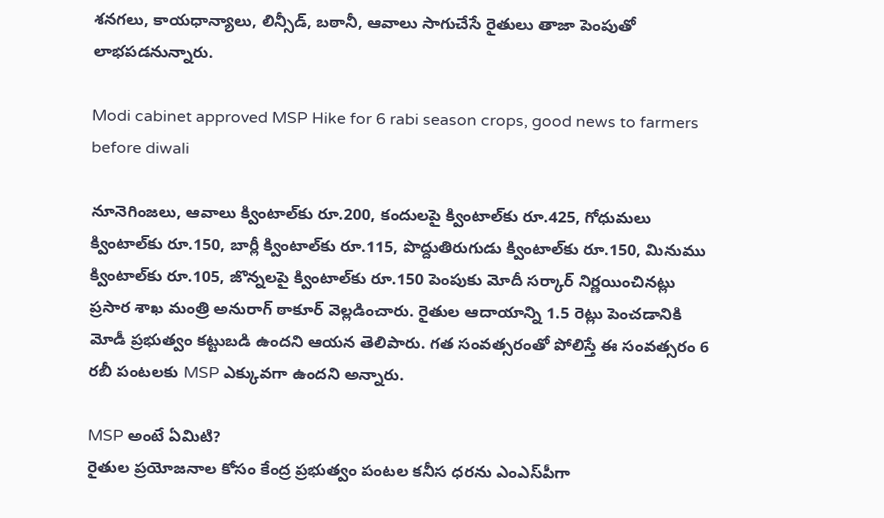శనగలు, కాయధాన్యాలు, లిన్సీడ్, బఠానీ, ఆవాలు సాగుచేసే రైతులు తాజా పెంపుతో లాభపడనున్నారు.

Modi cabinet approved MSP Hike for 6 rabi season crops, good news to farmers before diwali

నూనెగింజలు, ఆవాలు క్వింటాల్‌కు రూ.200, కందులపై క్వింటాల్‌కు రూ.425, గోధుమలు క్వింటాల్‌కు రూ.150, బార్లీ క్వింటాల్‌కు రూ.115, పొద్దుతిరుగుడు క్వింటాల్‌కు రూ.150, మినుము క్వింటాల్‌కు రూ.105, జొన్నలపై క్వింటాల్‌కు రూ.150 పెంపుకు మోదీ సర్కార్ నిర్ణయించినట్లు ప్రసార శాఖ మంత్రి అనురాగ్ ఠాకూర్ వెల్లడించారు. రైతుల ఆదాయాన్ని 1.5 రెట్లు పెంచడానికి మోడీ ప్రభుత్వం కట్టుబడి ఉందని ఆయన తెలిపారు. గత సంవత్సరంతో పోలిస్తే ఈ సంవత్సరం 6 రబీ పంటలకు MSP ఎక్కువగా ఉందని అన్నారు.

MSP అంటే ఏమిటి?
రైతుల ప్రయోజనాల కోసం కేంద్ర ప్రభుత్వం పంటల కనీస ధరను ఎంఎస్‌పీగా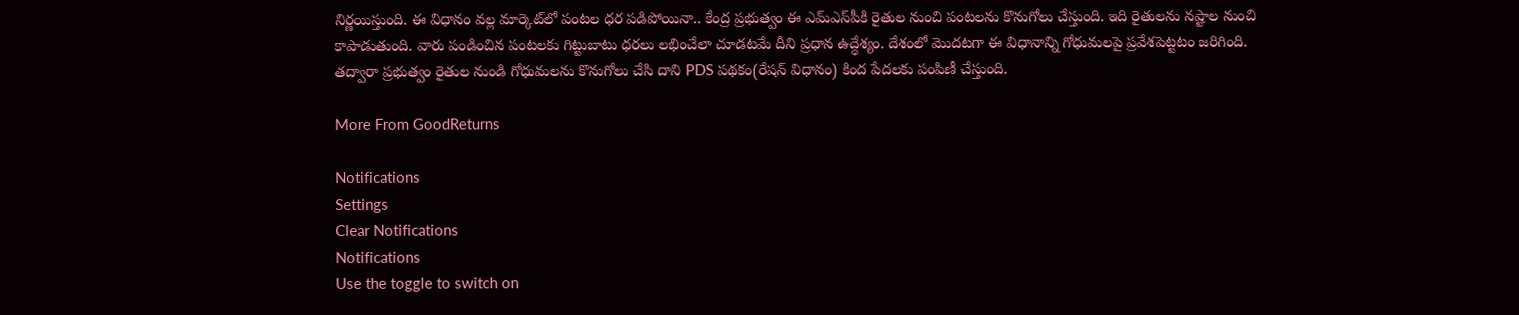నిర్ణయిస్తుంది. ఈ విధానం వల్ల మార్కెట్‌లో పంటల ధర పడిపోయినా.. కేంద్ర ప్రభుత్వం ఈ ఎమ్‌ఎస్‌పీకి రైతుల నుంచి పంటలను కొనుగోలు చేస్తుంది. ఇది రైతులను నష్టాల నుంచి కాపాడుతుంది. వారు పండించిన పంటలకు గిట్టుబాటు ధరలు లభించేలా చూడటమే దీని ప్రధాన ఉద్ధేశ్యం. దేశంలో మెుదటగా ఈ విధానాన్ని గోధుమలపై ప్రవేశపెట్టటం జరిగింది. తద్వారా ప్రభుత్వం రైతుల నుండి గోధుమలను కొనుగోలు చేసి దాని PDS పథకం(రేషన్ విధానం) కింద పేదలకు పంపిణీ చేస్తుంది.

More From GoodReturns

Notifications
Settings
Clear Notifications
Notifications
Use the toggle to switch on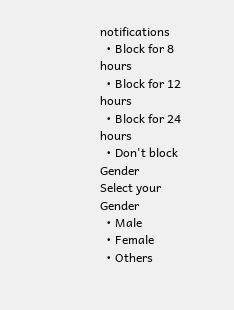notifications
  • Block for 8 hours
  • Block for 12 hours
  • Block for 24 hours
  • Don't block
Gender
Select your Gender
  • Male
  • Female
  • Others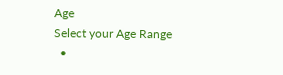Age
Select your Age Range
  •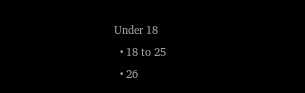Under 18
  • 18 to 25
  • 26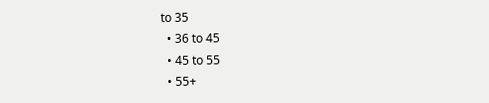to 35
  • 36 to 45
  • 45 to 55
  • 55+